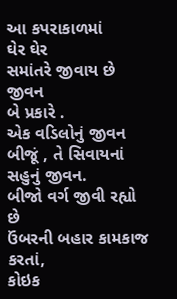આ કપરાકાળમાં
ઘેર ઘેર
સમાંતરે જીવાય છે જીવન
બે પ્રકારે .
એક વડિલોનું જીવન
બીજૂં , તે સિવાયનાં સહુનું જીવન.
બીજો વર્ગ જીવી રહ્યો છે
ઉંબરની બહાર કામકાજ કરતાં,
કોઇક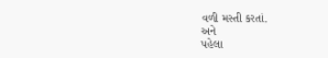વળી મસ્તી કરતાં.
અને
પહેલા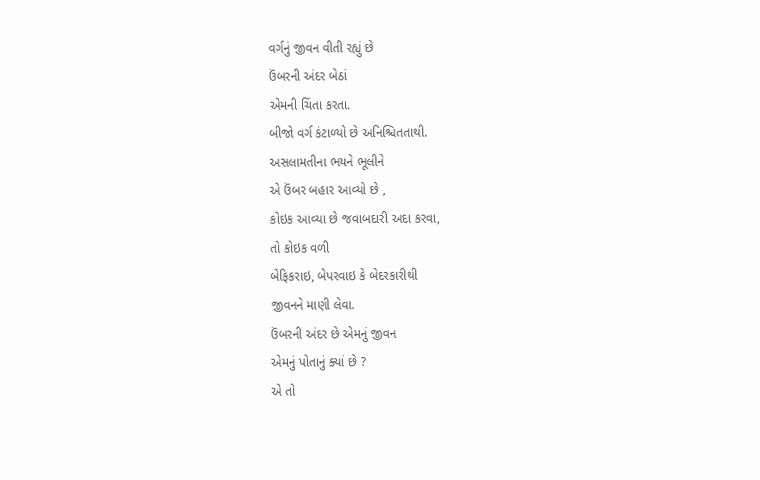વર્ગનું જીવન વીતી રહ્યું છે
ઉંબરની અંદર બેઠાં
એમની ચિંતા કરતા.
બીજો વર્ગ કંટાળ્યો છે અનિશ્ચિતતાથી.
અસલામતીના ભયને ભૂલીને
એ ઉંબર બહાર આવ્યો છે ,
કોઇક આવ્યા છે જવાબદારી અદા કરવા,
તો કોઇક વળી
બેફિકરાઇ, બેપરવાઇ કે બેદરકારીથી
જીવનને માણી લેવા.
ઉંબરની અંદર છે એમનું જીવન
એમનું પોતાનું ક્યાં છે ?
એ તો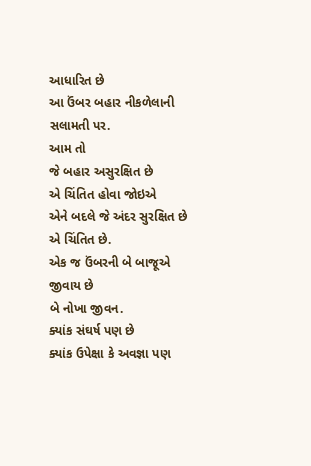આધારિત છે
આ ઉંબર બહાર નીકળેલાની સલામતી પર.
આમ તો
જે બહાર અસુરક્ષિત છે
એ ચિંતિત હોવા જોઇએ
એને બદલે જે અંદર સુરક્ષિત છે
એ ચિંતિત છે.
એક જ ઉંબરની બે બાજૂએ જીવાય છે
બે નોખા જીવન.
ક્યાંક સંઘર્ષ પણ છે
ક્યાંક ઉપેક્ષા કે અવજ્ઞા પણ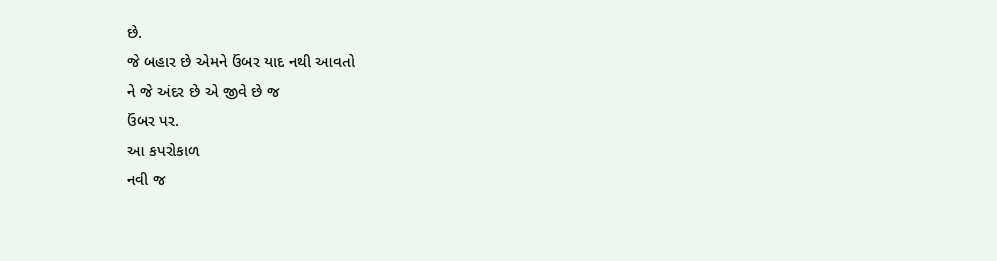છે.
જે બહાર છે એમને ઉંબર યાદ નથી આવતો
ને જે અંદર છે એ જીવે છે જ
ઉંબર પર.
આ કપરોકાળ
નવી જ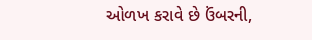ઓળખ કરાવે છે ઉંબરની,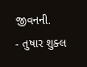જીવનની.
- તુષાર શુક્લ